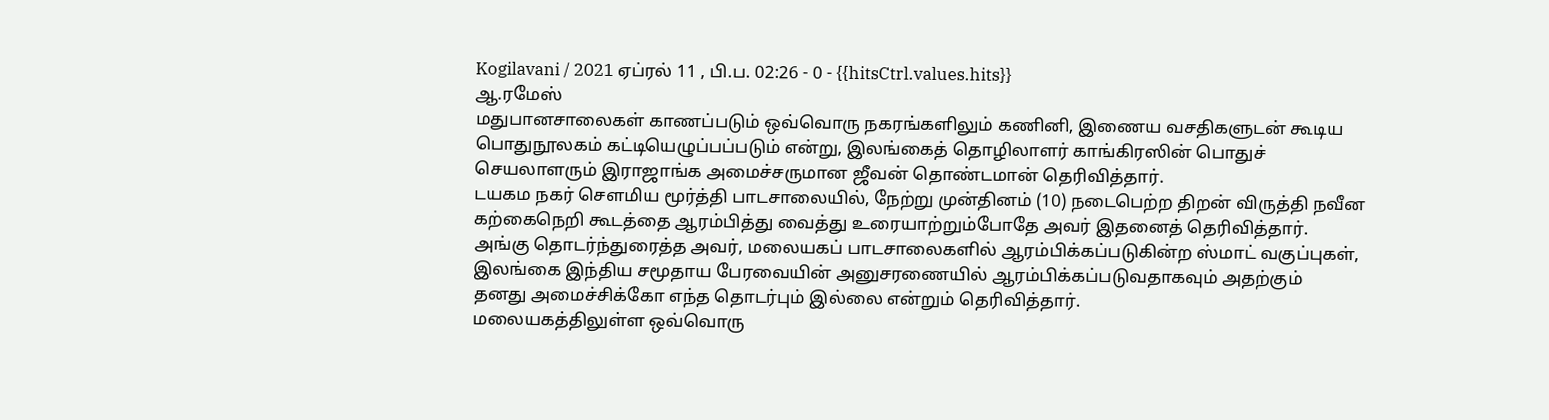Kogilavani / 2021 ஏப்ரல் 11 , பி.ப. 02:26 - 0 - {{hitsCtrl.values.hits}}
ஆ.ரமேஸ்
மதுபானசாலைகள் காணப்படும் ஒவ்வொரு நகரங்களிலும் கணினி, இணைய வசதிகளுடன் கூடிய பொதுநூலகம் கட்டியெழுப்பப்படும் என்று, இலங்கைத் தொழிலாளர் காங்கிரஸின் பொதுச் செயலாளரும் இராஜாங்க அமைச்சருமான ஜீவன் தொண்டமான் தெரிவித்தார்.
டயகம நகர் சௌமிய மூர்த்தி பாடசாலையில், நேற்று முன்தினம் (10) நடைபெற்ற திறன் விருத்தி நவீன கற்கைநெறி கூடத்தை ஆரம்பித்து வைத்து உரையாற்றும்போதே அவர் இதனைத் தெரிவித்தார்.
அங்கு தொடர்ந்துரைத்த அவர், மலையகப் பாடசாலைகளில் ஆரம்பிக்கப்படுகின்ற ஸ்மாட் வகுப்புகள், இலங்கை இந்திய சமூதாய பேரவையின் அனுசரணையில் ஆரம்பிக்கப்படுவதாகவும் அதற்கும்
தனது அமைச்சிக்கோ எந்த தொடர்பும் இல்லை என்றும் தெரிவித்தார்.
மலையகத்திலுள்ள ஒவ்வொரு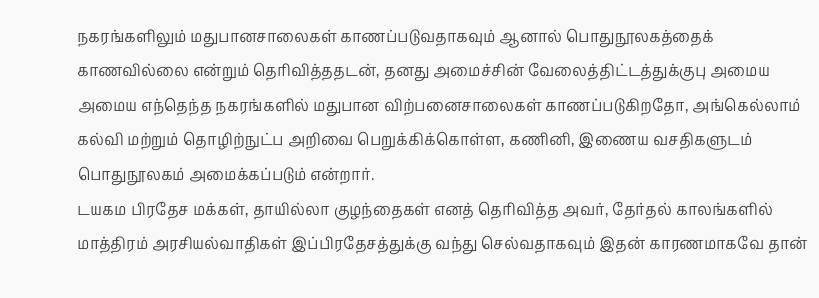நகரங்களிலும் மதுபானசாலைகள் காணப்படுவதாகவும் ஆனால் பொதுநூலகத்தைக் காணவில்லை என்றும் தெரிவித்ததடன், தனது அமைச்சின் வேலைத்திட்டத்துக்குபு அமைய அமைய எந்தெந்த நகரங்களில் மதுபான விற்பனைசாலைகள் காணப்படுகிறதோ, அங்கெல்லாம் கல்வி மற்றும் தொழிற்நுட்ப அறிவை பெறுக்கிக்கொள்ள, கணினி, இணைய வசதிகளுடம் பொதுநூலகம் அமைக்கப்படும் என்றார்.
டயகம பிரதேச மக்கள், தாயில்லா குழந்தைகள் எனத் தெரிவித்த அவர், தேர்தல் காலங்களில் மாத்திரம் அரசியல்வாதிகள் இப்பிரதேசத்துக்கு வந்து செல்வதாகவும் இதன் காரணமாகவே தான்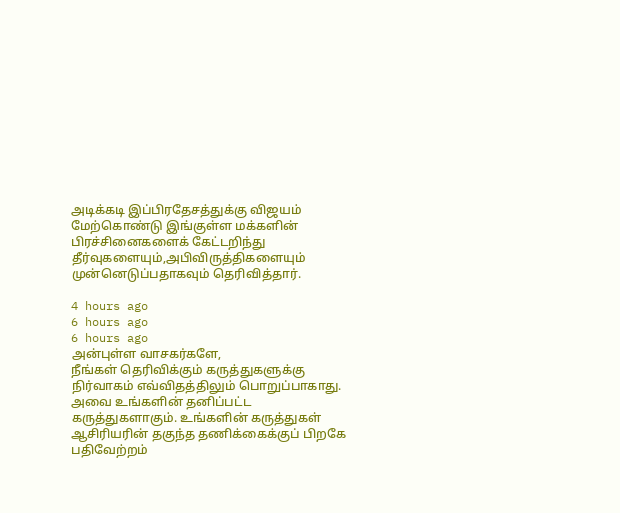அடிக்கடி இப்பிரதேசத்துக்கு விஜயம் மேற்கொண்டு இங்குள்ள மக்களின் பிரச்சினைகளைக் கேட்டறிந்து தீர்வுகளையும்,அபிவிருத்திகளையும் முன்னெடுப்பதாகவும் தெரிவித்தார்.

4 hours ago
6 hours ago
6 hours ago
அன்புள்ள வாசகர்களே,
நீங்கள் தெரிவிக்கும் கருத்துகளுக்கு நிர்வாகம் எவ்விதத்திலும் பொறுப்பாகாது. அவை உங்களின் தனிப்பட்ட கருத்துகளாகும். உங்களின் கருத்துகள் ஆசிரியரின் தகுந்த தணிக்கைக்குப் பிறகே பதிவேற்றம்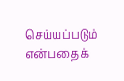செய்யப்படும் என்பதைக்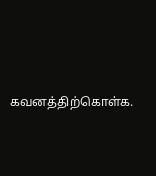கவனத்திற்கொள்க.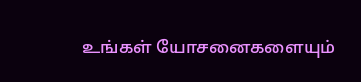உங்கள் யோசனைகளையும்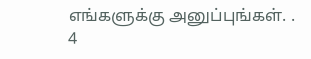எங்களுக்கு அனுப்புங்கள். .
4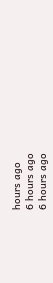hours ago
6 hours ago
6 hours ago